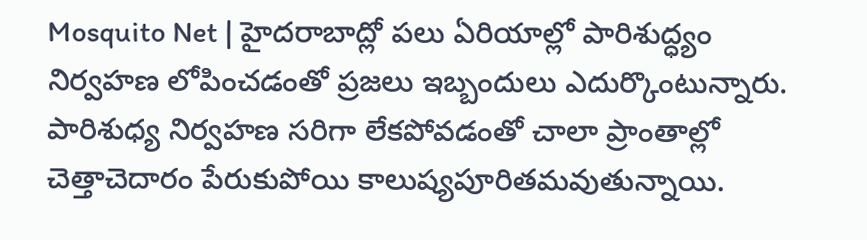Mosquito Net | హైదరాబాద్లో పలు ఏరియాల్లో పారిశుద్ధ్యం నిర్వహణ లోపించడంతో ప్రజలు ఇబ్బందులు ఎదుర్కొంటున్నారు. పారిశుధ్య నిర్వహణ సరిగా లేకపోవడంతో చాలా ప్రాంతాల్లో చెత్తాచెదారం పేరుకుపోయి కాలుష్యపూరితమవుతున్నాయి.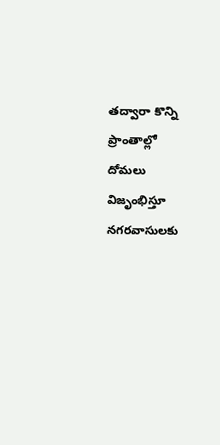తద్వారా కొన్ని ప్రాంతాల్లో దోమలు విజృంభిస్తూ నగరవాసులకు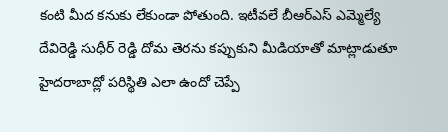కంటి మీద కనుకు లేకుండా పోతుంది. ఇటీవలే బీఆర్ఎస్ ఎమ్మెల్యే దేవిరెడ్డి సుధీర్ రెడ్డి దోమ తెరను కప్పుకుని మీడియాతో మాట్లాడుతూ హైదరాబాద్లో పరిస్థితి ఎలా ఉందో చెప్పే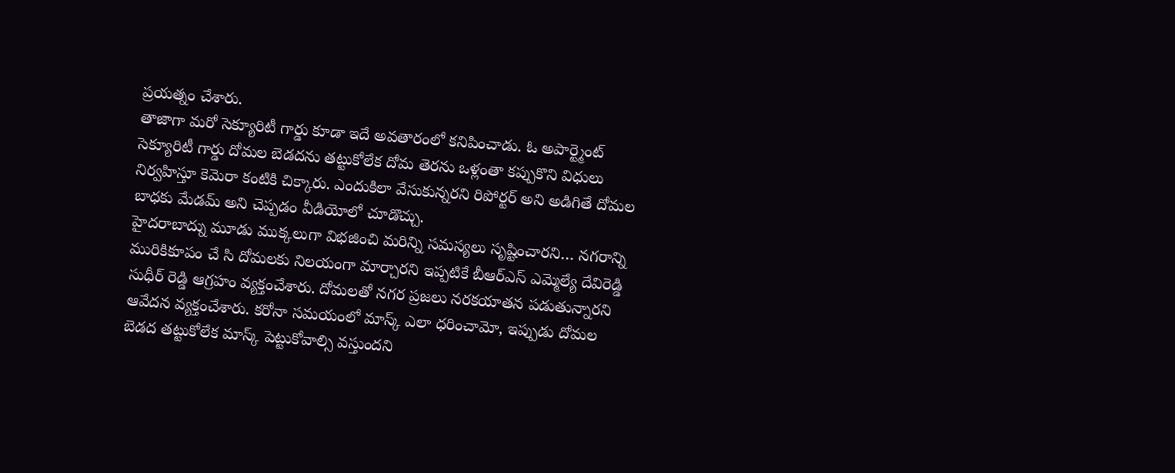ప్రయత్నం చేశారు.
తాజాగా మరో సెక్యూరిటీ గార్డు కూడా ఇదే అవతారంలో కనిపించాడు. ఓ అపార్ట్మెంట్ సెక్యూరిటీ గార్డు దోమల బెడదను తట్టుకోలేక దోమ తెరను ఒళ్లంతా కప్పుకొని విధులు నిర్వహిస్తూ కెమెరా కంటికి చిక్కారు. ఎందుకిలా వేసుకున్నరని రిపోర్టర్ అని అడిగితే దోమల బాధకు మేడమ్ అని చెప్పడం వీడియోలో చూడొచ్చు.
హైదరాబాద్ను మూడు ముక్కలుగా విభజించి మరిన్ని సమస్యలు సృష్టించారని… నగరాన్ని మురికికూపం చే సి దోమలకు నిలయంగా మార్చారని ఇప్పటికే బీఆర్ఎస్ ఎమ్మెల్యే దేవిరెడ్డి సుధీర్ రెడ్డి ఆగ్రహం వ్యక్తంచేశారు. దోమలతో నగర ప్రజలు నరకయాతన పడుతున్నారని ఆవేదన వ్యక్తంచేశారు. కరోనా సమయంలో మాస్క్ ఎలా ధరించామో, ఇప్పుడు దోమల బెడద తట్టుకోలేక మాస్క్ పెట్టుకోవాల్సి వస్తుందని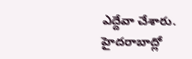ఎద్దేవా చేశారు.
హైదరాబాద్లో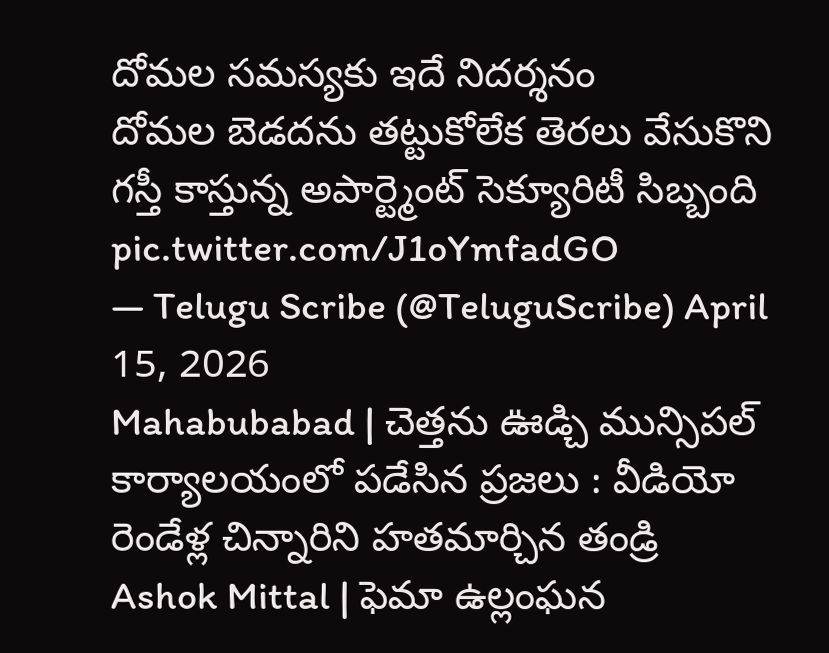దోమల సమస్యకు ఇదే నిదర్శనం
దోమల బెడదను తట్టుకోలేక తెరలు వేసుకొని గస్తీ కాస్తున్న అపార్ట్మెంట్ సెక్యూరిటీ సిబ్బంది pic.twitter.com/J1oYmfadGO
— Telugu Scribe (@TeluguScribe) April 15, 2026
Mahabubabad | చెత్తను ఊడ్చి మున్సిపల్ కార్యాలయంలో పడేసిన ప్రజలు : వీడియో
రెండేళ్ల చిన్నారిని హతమార్చిన తండ్రి
Ashok Mittal | ఫెమా ఉల్లంఘన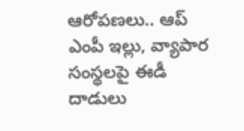ఆరోపణలు.. ఆప్ ఎంపీ ఇల్లు, వ్యాపార సంస్థలపై ఈడీ దాడులు